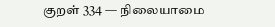குறள் 334 — நிலையாமை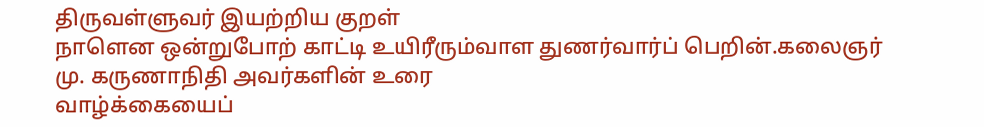திருவள்ளுவர் இயற்றிய குறள்
நாளென ஒன்றுபோற் காட்டி உயிரீரும்வாள துணர்வார்ப் பெறின்.கலைஞர் மு. கருணாநிதி அவர்களின் உரை
வாழ்க்கையைப்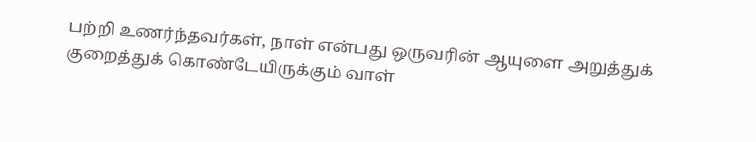பற்றி உணர்ந்தவர்கள், நாள் என்பது ஒருவரின் ஆயுளை அறுத்துக் குறைத்துக் கொண்டேயிருக்கும் வாள்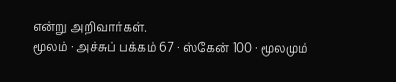என்று அறிவார்கள்.
மூலம் · அச்சுப் பக்கம் 67 · ஸ்கேன் 100 · மூலமும்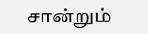சான்றும்